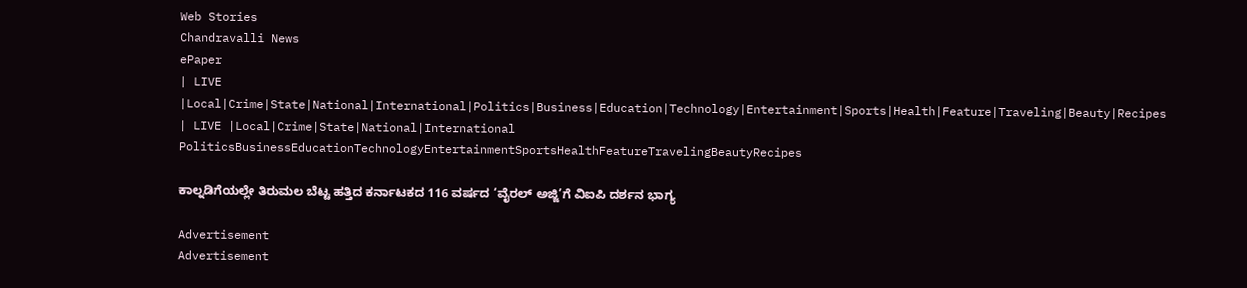Web Stories
Chandravalli News
ePaper
| LIVE |Local|Crime|State|National|International|Politics|Business|Education|Technology|Entertainment|Sports|Health|Feature|Traveling|Beauty|Recipes
| LIVE |Local|Crime|State|National|International
PoliticsBusinessEducationTechnologyEntertainmentSportsHealthFeatureTravelingBeautyRecipes

ಕಾಲ್ನಡಿಗೆಯಲ್ಲೇ ತಿರುಮಲ ಬೆಟ್ಟ ಹತ್ತಿದ ಕರ್ನಾಟಕದ 116 ವರ್ಷದ ‘ವೈರಲ್ ಅಜ್ಜಿ’ಗೆ ವಿಐಪಿ ದರ್ಶನ ಭಾಗ್ಯ

Advertisement
Advertisement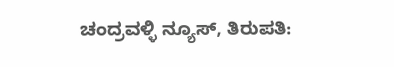ಚಂದ್ರವಳ್ಳಿ ನ್ಯೂಸ್, ತಿರುಪತಿ: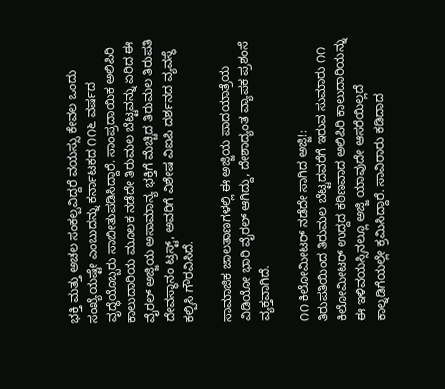ಭಕ್ತಿ ಮತ್ತು ಅಚಲ ಸಂಕಲ್ಪವಿದ್ದರೆ ವಯಸ್ಸು ಕೇವಲ ಒಂದು ಸಂಖ್ಯೆಯಷ್ಟೇ ಎಂಬುದನ್ನು ಕರ್ನಾಟಕದ ೧೧೬ ವರ್ಷದ ವೃದ್ಧೆಯೊಬ್ಬರು ಸಾಬೀತುಪಡಿಸಿದ್ದಾರೆ. ಸಾಂಪ್ರದಾಯಿಕ ಅಲಿಪಿರಿ ಕಾಲುದಾರಿಯ ಮೂಲಕ ನಡೆದೇ ತಿರುಮಲ ಬೆಟ್ಟವನ್ನು ಏರಿದ ಈ ವೈರಲ್ ಅಜ್ಜಿಯ ಅಸಾಮಾನ್ಯ ಭಕ್ತಿಗೆ ಮೆಚ್ಚಿದ ತಿರುಮಲ ತಿರುಪತಿ ದೇವಸ್ಥಾನಂ ಟ್ರಸ್ಟ್, ಅವರಿಗೆ ವಿಶೇಷ ವಿಐಪಿ ದರ್ಶನದ ವ್ಯವಸ್ಥೆ ಕಲ್ಪಿಸಿ ಗೌರವಿಸಿದೆ.

ಸಾಮಾಜಿಕ ಜಾಲತಾಣಗಳಲ್ಲಿ ಈ ಅಜ್ಜಿಯ ಪಾದಯಾತ್ರೆಯ ವಿಡಿಯೋ ಭಾರಿ ವೈರಲ್ ಆಗಿದ್ದು, ದೇಶಾದ್ಯಂತ ವ್ಯಾಪಕ ಪ್ರಶಂಸೆ ವ್ಯಕ್ತವಾಗಿದೆ.

೧೧ ಕಿಲೋಮೀಟರ್ ನಡೆದೇ ಸಾಗಿದ ಅಜ್ಜಿ!:
ತಿರುಪತಿಯಿಂದ ತಿರುಮಲ ಬೆಟ್ಟದವರೆಗೆ ಇರುವ ಸುಮಾರು ೧೧ ಕಿಲೋಮೀಟರ್ ಉದ್ದದ ಕಠಿಣವಾದ ಅಲಿಪಿರಿ ಕಾಲುದಾರಿಯನ್ನು ಈ ಇಳಿವಯಸ್ಸಿನಲ್ಲೂ ಅಜ್ಜಿ ಯಾವುದೇ ಆಸರೆಯಿಲ್ಲದೆ ಕಾಲ್ನಡಿಗೆಯಲ್ಲೇ ಕ್ರಮಿಸಿದ್ದಾರೆ. ಸಾವಿರಾರು ಕಡಿದಾದ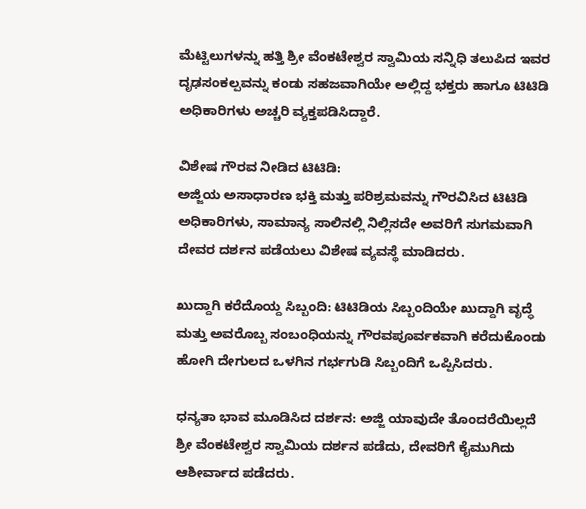ಮೆಟ್ಟಿಲುಗಳನ್ನು ಹತ್ತಿ ಶ್ರೀ ವೆಂಕಟೇಶ್ವರ ಸ್ವಾಮಿಯ ಸನ್ನಿಧಿ ತಲುಪಿದ ಇವರ ದೃಢಸಂಕಲ್ಪವನ್ನು ಕಂಡು ಸಹಜವಾಗಿಯೇ ಅಲ್ಲಿದ್ದ ಭಕ್ತರು ಹಾಗೂ ಟಿಟಿಡಿ ಅಧಿಕಾರಿಗಳು ಅಚ್ಚರಿ ವ್ಯಕ್ತಪಡಿಸಿದ್ದಾರೆ.

ವಿಶೇಷ ಗೌರವ ನೀಡಿದ ಟಿಟಿಡಿ:
ಅಜ್ಜಿಯ ಅಸಾಧಾರಣ ಭಕ್ತಿ ಮತ್ತು ಪರಿಶ್ರಮವನ್ನು ಗೌರವಿಸಿದ ಟಿಟಿಡಿ ಅಧಿಕಾರಿಗಳು, ಸಾಮಾನ್ಯ ಸಾಲಿನಲ್ಲಿ ನಿಲ್ಲಿಸದೇ ಅವರಿಗೆ ಸುಗಮವಾಗಿ ದೇವರ ದರ್ಶನ ಪಡೆಯಲು ವಿಶೇಷ ವ್ಯವಸ್ಥೆ ಮಾಡಿದರು.

ಖುದ್ದಾಗಿ ಕರೆದೊಯ್ದ ಸಿಬ್ಬಂದಿ: ಟಿಟಿಡಿಯ ಸಿಬ್ಬಂದಿಯೇ ಖುದ್ದಾಗಿ ವೃದ್ಧೆ ಮತ್ತು ಅವರೊಬ್ಬ ಸಂಬಂಧಿಯನ್ನು ಗೌರವಪೂರ್ವಕವಾಗಿ ಕರೆದುಕೊಂಡು ಹೋಗಿ ದೇಗುಲದ ಒಳಗಿನ ಗರ್ಭಗುಡಿ ಸಿಬ್ಬಂದಿಗೆ ಒಪ್ಪಿಸಿದರು.

ಧನ್ಯತಾ ಭಾವ ಮೂಡಿಸಿದ ದರ್ಶನ: ಅಜ್ಜಿ ಯಾವುದೇ ತೊಂದರೆಯಿಲ್ಲದೆ ಶ್ರೀ ವೆಂಕಟೇಶ್ವರ ಸ್ವಾಮಿಯ ದರ್ಶನ ಪಡೆದು, ದೇವರಿಗೆ ಕೈಮುಗಿದು ಆಶೀರ್ವಾದ ಪಡೆದರು.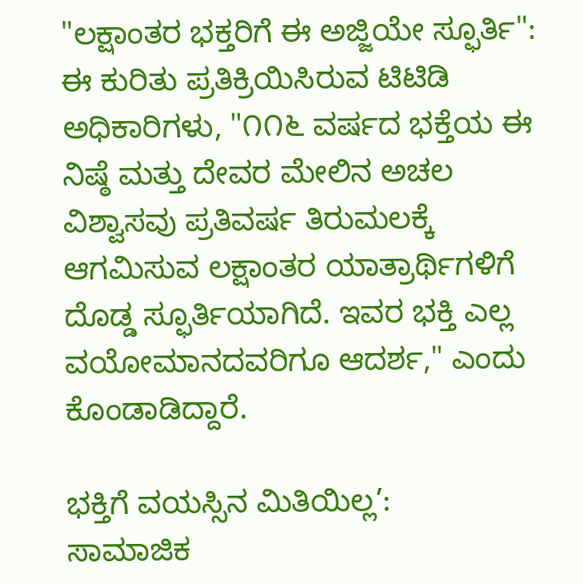"ಲಕ್ಷಾಂತರ ಭಕ್ತರಿಗೆ ಈ ಅಜ್ಜಿಯೇ ಸ್ಫೂರ್ತಿ":
ಈ ಕುರಿತು ಪ್ರತಿಕ್ರಿಯಿಸಿರುವ ಟಿಟಿಡಿ ಅಧಿಕಾರಿಗಳು, "೧೧೬ ವರ್ಷದ ಭಕ್ತೆಯ ಈ ನಿಷ್ಠೆ ಮತ್ತು ದೇವರ ಮೇಲಿನ ಅಚಲ ವಿಶ್ವಾಸವು ಪ್ರತಿವರ್ಷ ತಿರುಮಲಕ್ಕೆ ಆಗಮಿಸುವ ಲಕ್ಷಾಂತರ ಯಾತ್ರಾರ್ಥಿಗಳಿಗೆ ದೊಡ್ಡ ಸ್ಫೂರ್ತಿಯಾಗಿದೆ. ಇವರ ಭಕ್ತಿ ಎಲ್ಲ ವಯೋಮಾನದವರಿಗೂ ಆದರ್ಶ," ಎಂದು ಕೊಂಡಾಡಿದ್ದಾರೆ.

ಭಕ್ತಿಗೆ ವಯಸ್ಸಿನ ಮಿತಿಯಿಲ್ಲ’:
ಸಾಮಾಜಿಕ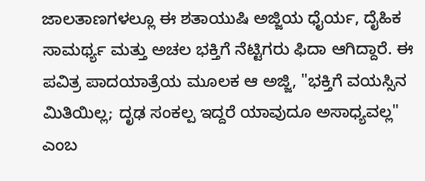ಜಾಲತಾಣಗಳಲ್ಲೂ ಈ ಶತಾಯುಷಿ ಅಜ್ಜಿಯ ಧೈರ್ಯ, ದೈಹಿಕ ಸಾಮರ್ಥ್ಯ ಮತ್ತು ಅಚಲ ಭಕ್ತಿಗೆ ನೆಟ್ಟಿಗರು ಫಿದಾ ಆಗಿದ್ದಾರೆ. ಈ ಪವಿತ್ರ ಪಾದಯಾತ್ರೆಯ ಮೂಲಕ ಆ ಅಜ್ಜಿ, "ಭಕ್ತಿಗೆ ವಯಸ್ಸಿನ ಮಿತಿಯಿಲ್ಲ; ದೃಢ ಸಂಕಲ್ಪ ಇದ್ದರೆ ಯಾವುದೂ ಅಸಾಧ್ಯವಲ್ಲ" ಎಂಬ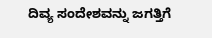ದಿವ್ಯ ಸಂದೇಶವನ್ನು ಜಗತ್ತಿಗೆ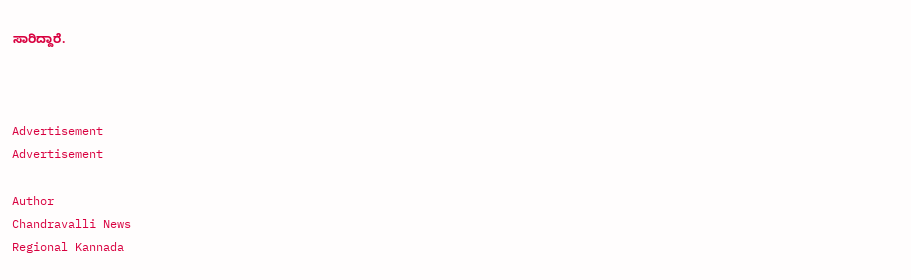ಸಾರಿದ್ದಾರೆ.



Advertisement
Advertisement

Author
Chandravalli News
Regional Kannada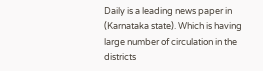Daily is a leading news paper in (Karnataka state). Which is having large number of circulation in the districts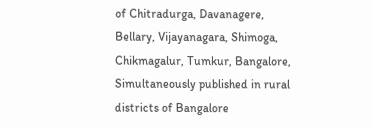of Chitradurga, Davanagere, Bellary, Vijayanagara, Shimoga, Chikmagalur, Tumkur, Bangalore, Simultaneously published in rural districts of Bangalore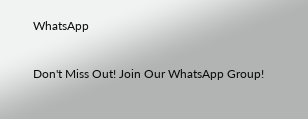WhatsApp

Don't Miss Out! Join Our WhatsApp Group!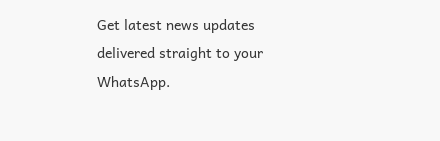Get latest news updates delivered straight to your WhatsApp.